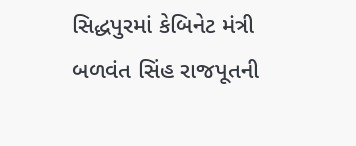સિદ્ધપુરમાં કેબિનેટ મંત્રી બળવંત સિંહ રાજપૂતની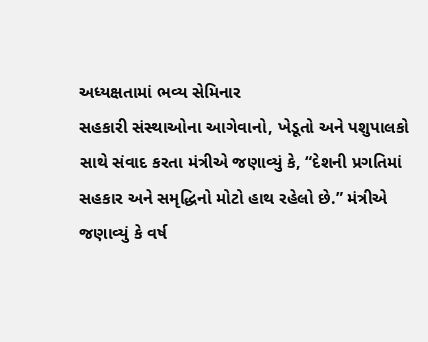અધ્યક્ષતામાં ભવ્ય સેમિનાર
સહકારી સંસ્થાઓના આગેવાનો, ખેડૂતો અને પશુપાલકો સાથે સંવાદ કરતા મંત્રીએ જણાવ્યું કે, “દેશની પ્રગતિમાં સહકાર અને સમૃદ્ધિનો મોટો હાથ રહેલો છે.” મંત્રીએ જણાવ્યું કે વર્ષ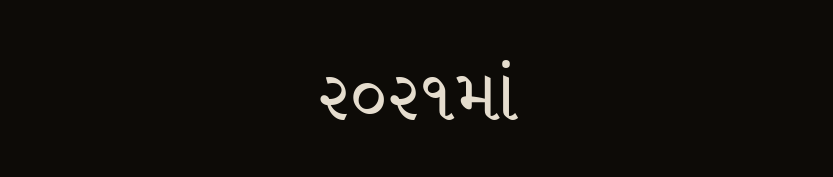૨૦૨૧માં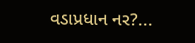વડાપ્રધાન નર?...